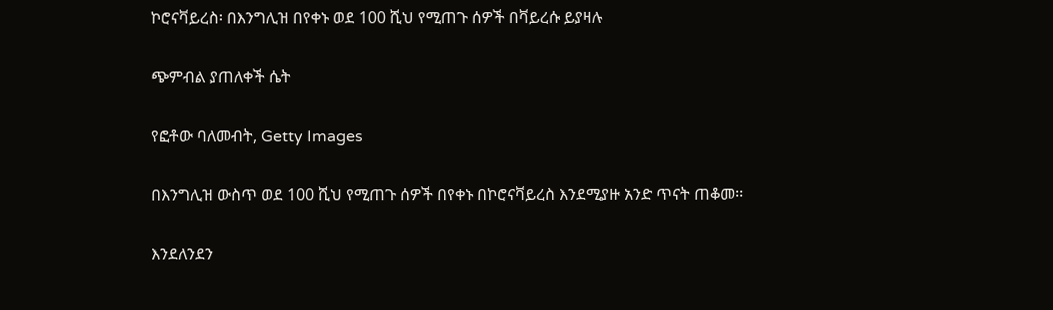ኮሮናቫይረስ፡ በእንግሊዝ በየቀኑ ወደ 100 ሺህ የሚጠጉ ሰዎች በቫይረሱ ይያዛሉ

ጭምብል ያጠለቀች ሴት

የፎቶው ባለመብት, Getty Images

በእንግሊዝ ውስጥ ወደ 100 ሺህ የሚጠጉ ሰዎች በየቀኑ በኮሮናቫይረስ እንደሚያዙ አንድ ጥናት ጠቆመ፡፡

እንደለንደን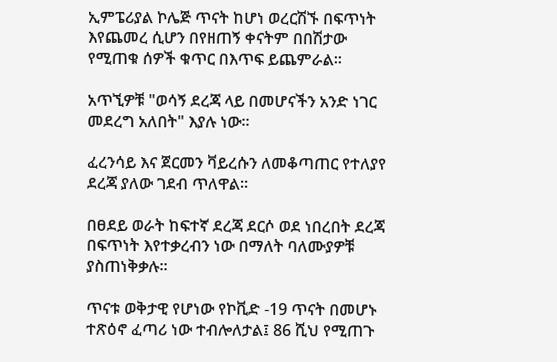ኢምፔሪያል ኮሌጅ ጥናት ከሆነ ወረርሽኙ በፍጥነት እየጨመረ ሲሆን በየዘጠኝ ቀናትም በበሽታው የሚጠቁ ሰዎች ቁጥር በእጥፍ ይጨምራል፡፡

አጥኚዎቹ "ወሳኝ ደረጃ ላይ በመሆናችን አንድ ነገር መደረግ አለበት" እያሉ ነው፡፡

ፈረንሳይ እና ጀርመን ቫይረሱን ለመቆጣጠር የተለያየ ደረጃ ያለው ገደብ ጥለዋል፡፡

በፀደይ ወራት ከፍተኛ ደረጃ ደርሶ ወደ ነበረበት ደረጃ በፍጥነት እየተቃረብን ነው በማለት ባለሙያዎቹ ያስጠነቅቃሉ፡፡

ጥናቱ ወቅታዊ የሆነው የኮቪድ -19 ጥናት በመሆኑ ተጽዕኖ ፈጣሪ ነው ተብሎለታል፤ 86 ሺህ የሚጠጉ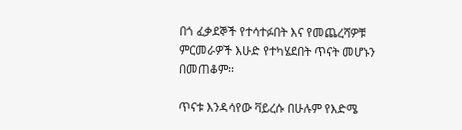በጎ ፈቃደኞች የተሳተፉበት እና የመጨረሻዎቹ ምርመራዎች እሁድ የተካሄደበት ጥናት መሆኑን በመጠቆም፡፡

ጥናቱ እንዳሳየው ቫይረሱ በሁሉም የእድሜ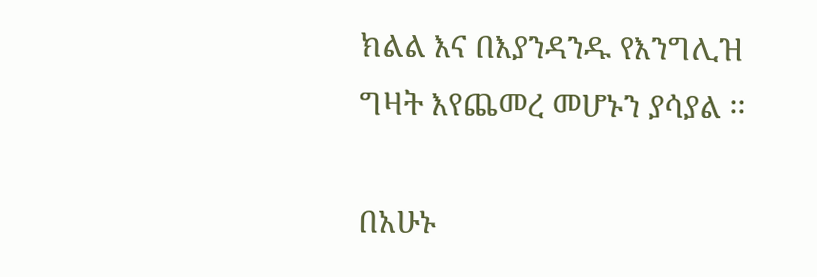ክልል እና በእያንዳንዱ የእንግሊዝ ግዛት እየጨመረ መሆኑን ያሳያል ፡፡

በአሁኑ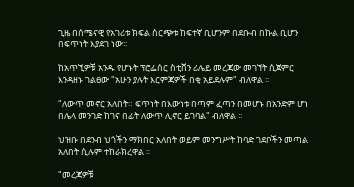ጊዜ በሰሜናዊ የአገሪቱ ክፍል ስርጭቱ ከፍተኛ ቢሆንም በደቡብ በኩል ቢሆን በፍጥነት እያደገ ነው፡፡

ከአጥኚዎቹ አንዱ የሆኑት ፕሮፌሰር ስቲቨን ሪሌይ መረጃው መገኘት ሲጀምር እንዳዘኑ ገልፀው "አሁን ያሉት እርምጃዎች በቂ አይደሉም" ብለዋል ፡፡

"ለውጥ መኖር አለበት። ፍጥነት በእውነቱ በጣም ፈጣን በመሆኑ በአንድም ሆነ በሌላ መንገድ ከገና በፊት ለውጥ ሊኖር ይገባል" ብለዋል ፡፡

ህዝቡ በደንብ ህጎችን ማክበር አለበት ወይም መንግሥት ከባድ ገደቦችን መጣል አለበት ሲሉም ተከራክረዋል ፡፡

"መረጃዎቹ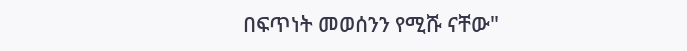በፍጥነት መወሰንን የሚሹ ናቸው"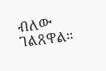ብለው ገልጸዋል።